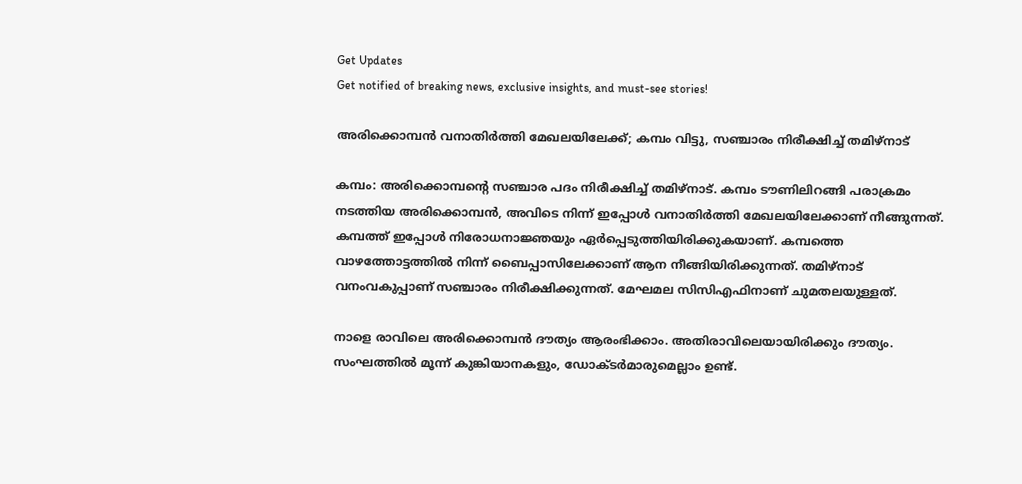Get Updates
Get notified of breaking news, exclusive insights, and must-see stories!

അരിക്കൊമ്പന്‍ വനാതിര്‍ത്തി മേഖലയിലേക്ക്; കമ്പം വിട്ടു, സഞ്ചാരം നിരീക്ഷിച്ച് തമിഴ്‌നാട്

കമ്പം: അരിക്കൊമ്പന്റെ സഞ്ചാര പദം നിരീക്ഷിച്ച് തമിഴ്‌നാട്. കമ്പം ടൗണിലിറങ്ങി പരാക്രമം നടത്തിയ അരിക്കൊമ്പന്‍, അവിടെ നിന്ന് ഇപ്പോള്‍ വനാതിര്‍ത്തി മേഖലയിലേക്കാണ് നീങ്ങുന്നത്. കമ്പത്ത് ഇപ്പോള്‍ നിരോധനാജ്ഞയും ഏര്‍പ്പെടുത്തിയിരിക്കുകയാണ്. കമ്പത്തെ വാഴത്തോട്ടത്തില്‍ നിന്ന് ബൈപ്പാസിലേക്കാണ് ആന നീങ്ങിയിരിക്കുന്നത്. തമിഴ്‌നാട് വനംവകുപ്പാണ് സഞ്ചാരം നിരീക്ഷിക്കുന്നത്. മേഘമല സിസിഎഫിനാണ് ചുമതലയുള്ളത്.

നാളെ രാവിലെ അരിക്കൊമ്പന്‍ ദൗത്യം ആരംഭിക്കാം. അതിരാവിലെയായിരിക്കും ദൗത്യം. സംഘത്തില്‍ മൂന്ന് കുങ്കിയാനകളും, ഡോക്ടര്‍മാരുമെല്ലാം ഉണ്ട്.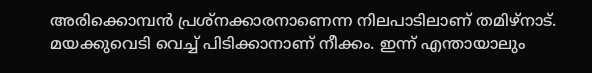അരിക്കൊമ്പന്‍ പ്രശ്‌നക്കാരനാണെന്ന നിലപാടിലാണ് തമിഴ്‌നാട്. മയക്കുവെടി വെച്ച് പിടിക്കാനാണ് നീക്കം. ഇന്ന് എന്തായാലും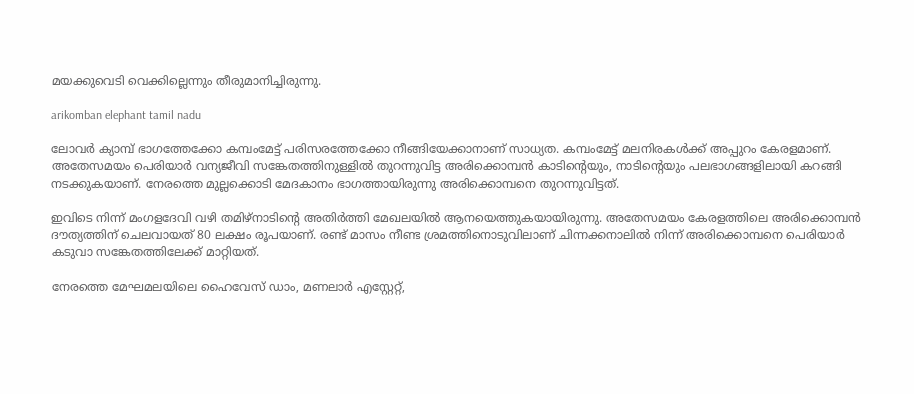മയക്കുവെടി വെക്കില്ലെന്നും തീരുമാനിച്ചിരുന്നു.

arikomban elephant tamil nadu

ലോവര്‍ ക്യാമ്പ് ഭാഗത്തേക്കോ കമ്പംമേട്ട് പരിസരത്തേക്കോ നീങ്ങിയേക്കാനാണ് സാധ്യത. കമ്പംമേട്ട് മലനിരകള്‍ക്ക് അപ്പുറം കേരളമാണ്. അതേസമയം പെരിയാര്‍ വന്യജീവി സങ്കേതത്തിനുള്ളില്‍ തുറന്നുവിട്ട അരിക്കൊമ്പന്‍ കാടിന്റെയും, നാടിന്റെയും പലഭാഗങ്ങളിലായി കറങ്ങി നടക്കുകയാണ്. നേരത്തെ മുല്ലക്കൊടി മേദകാനം ഭാഗത്തായിരുന്നു അരിക്കൊമ്പനെ തുറന്നുവിട്ടത്.

ഇവിടെ നിന്ന് മംഗളദേവി വഴി തമിഴ്‌നാടിന്റെ അതിര്‍ത്തി മേഖലയില്‍ ആനയെത്തുകയായിരുന്നു. അതേസമയം കേരളത്തിലെ അരിക്കൊമ്പന്‍ ദൗത്യത്തിന് ചെലവായത് 80 ലക്ഷം രൂപയാണ്. രണ്ട് മാസം നീണ്ട ശ്രമത്തിനൊടുവിലാണ് ചിന്നക്കനാലില്‍ നിന്ന് അരിക്കൊമ്പനെ പെരിയാര്‍ കടുവാ സങ്കേതത്തിലേക്ക് മാറ്റിയത്.

നേരത്തെ മേഘമലയിലെ ഹൈവേസ് ഡാം, മണലാര്‍ എസ്റ്റേറ്റ്,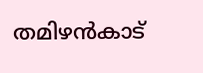തമിഴന്‍കാട്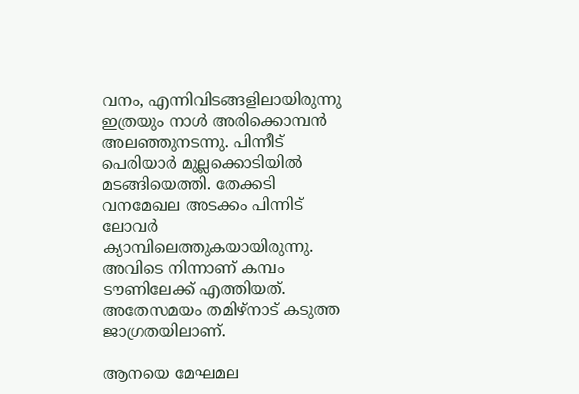വനം, എന്നിവിടങ്ങളിലായിരുന്നു ഇത്രയും നാള്‍ അരിക്കൊമ്പന്‍ അലഞ്ഞുനടന്നു. പിന്നീട് പെരിയാര്‍ മുല്ലക്കൊടിയില്‍ മടങ്ങിയെത്തി. തേക്കടി വനമേഖല അടക്കം പിന്നിട് ലോവര്‍ ക്യാമ്പിലെത്തുകയായിരുന്നു. അവിടെ നിന്നാണ് കമ്പം ടൗണിലേക്ക് എത്തിയത്. അതേസമയം തമിഴ്‌നാട് കടുത്ത ജാഗ്രതയിലാണ്.

ആനയെ മേഘമല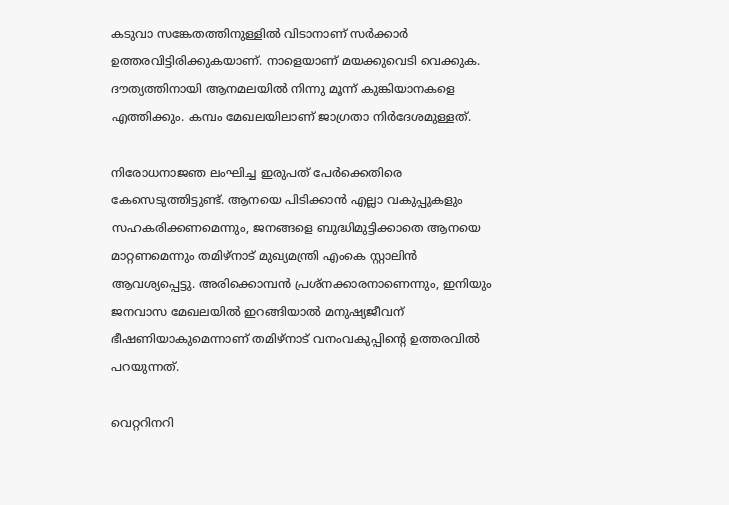കടുവാ സങ്കേതത്തിനുള്ളില്‍ വിടാനാണ് സര്‍ക്കാര്‍ ഉത്തരവിട്ടിരിക്കുകയാണ്. നാളെയാണ് മയക്കുവെടി വെക്കുക. ദൗത്യത്തിനായി ആനമലയില്‍ നിന്നു മൂന്ന് കുങ്കിയാനകളെ എത്തിക്കും. കമ്പം മേഖലയിലാണ് ജാഗ്രതാ നിര്‍ദേശമുള്ളത്.

നിരോധനാജഞ ലംഘിച്ച ഇരുപത് പേര്‍ക്കെതിരെ കേസെടുത്തിട്ടുണ്ട്. ആനയെ പിടിക്കാന്‍ എല്ലാ വകുപ്പുകളും സഹകരിക്കണമെന്നും, ജനങ്ങളെ ബുദ്ധിമുട്ടിക്കാതെ ആനയെ മാറ്റണമെന്നും തമിഴ്‌നാട് മുഖ്യമന്ത്രി എംകെ സ്റ്റാലിന്‍ ആവശ്യപ്പെട്ടു. അരിക്കൊമ്പന്‍ പ്രശ്‌നക്കാരനാണെന്നും, ഇനിയും ജനവാസ മേഖലയില്‍ ഇറങ്ങിയാല്‍ മനുഷ്യജീവന് ഭീഷണിയാകുമെന്നാണ് തമിഴ്‌നാട് വനംവകുപ്പിന്റെ ഉത്തരവില്‍ പറയുന്നത്.

വെറ്ററിനറി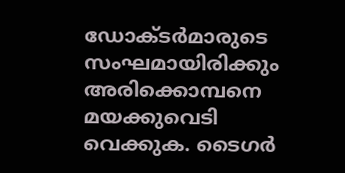ഡോക്ടര്‍മാരുടെ സംഘമായിരിക്കും അരിക്കൊമ്പനെ മയക്കുവെടി വെക്കുക. ടൈഗര്‍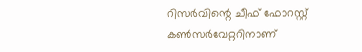റിസര്‍വിന്റെ ചീഫ് ഫോറസ്റ്റ് കണ്‍സര്‍വേറ്ററിനാണ്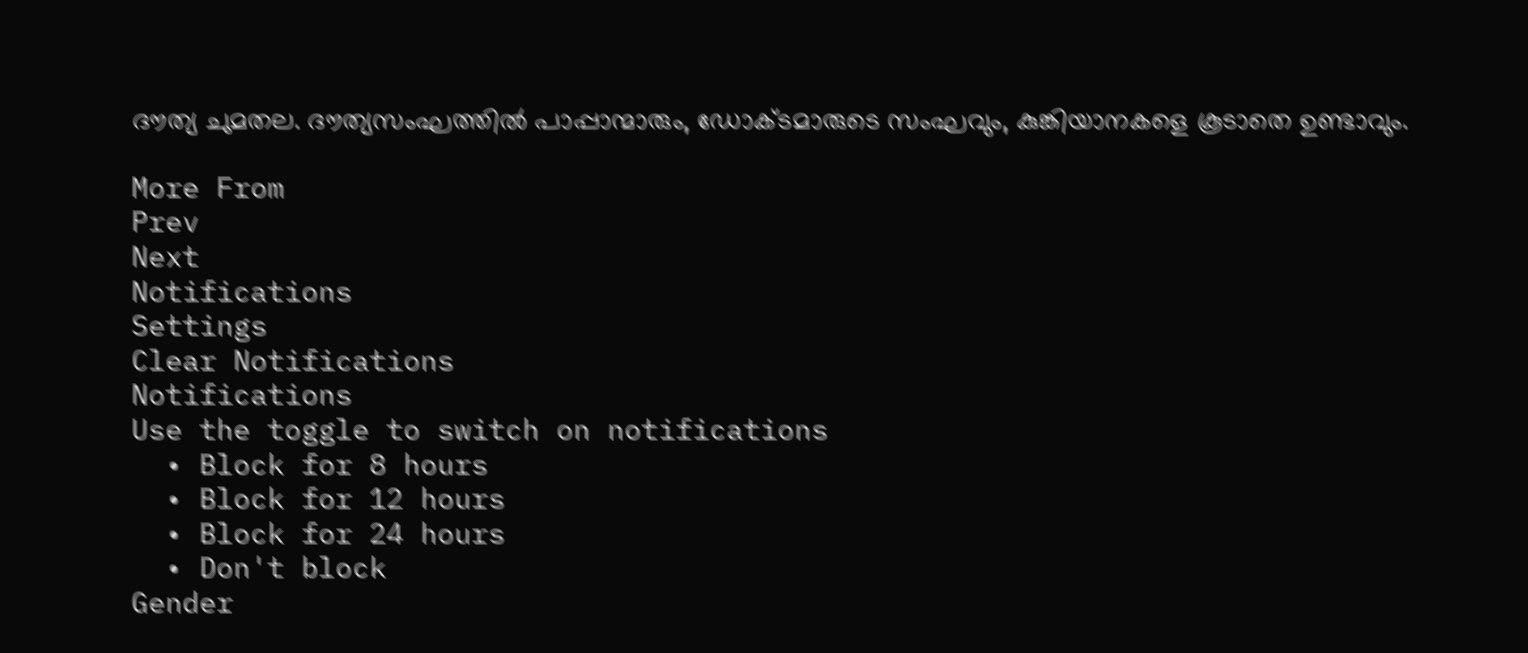ദൗത്യ ചുമതല. ദൗത്യസംഘത്തില്‍ പാപ്പാന്മാരും, ഡോക്ടമാരുടെ സംഘവും, കുങ്കിയാനകളെ കൂടാതെ ഉണ്ടാവും.

More From
Prev
Next
Notifications
Settings
Clear Notifications
Notifications
Use the toggle to switch on notifications
  • Block for 8 hours
  • Block for 12 hours
  • Block for 24 hours
  • Don't block
Gender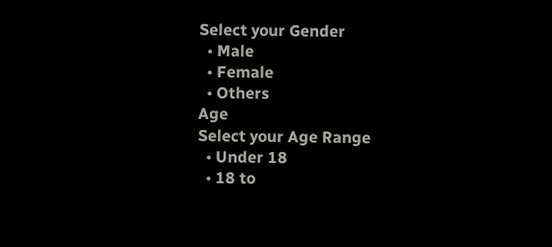Select your Gender
  • Male
  • Female
  • Others
Age
Select your Age Range
  • Under 18
  • 18 to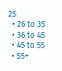25
  • 26 to 35
  • 36 to 45
  • 45 to 55
  • 55+